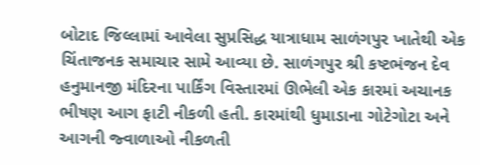બોટાદ જિલ્લામાં આવેલા સુપ્રસિદ્ધ યાત્રાધામ સાળંગપુર ખાતેથી એક ચિંતાજનક સમાચાર સામે આવ્યા છે. સાળંગપુર શ્રી કષ્ટભંજન દેવ હનુમાનજી મંદિરના પાર્કિંગ વિસ્તારમાં ઊભેલી એક કારમાં અચાનક ભીષણ આગ ફાટી નીકળી હતી. કારમાંથી ધુમાડાના ગોટેગોટા અને આગની જ્વાળાઓ નીકળતી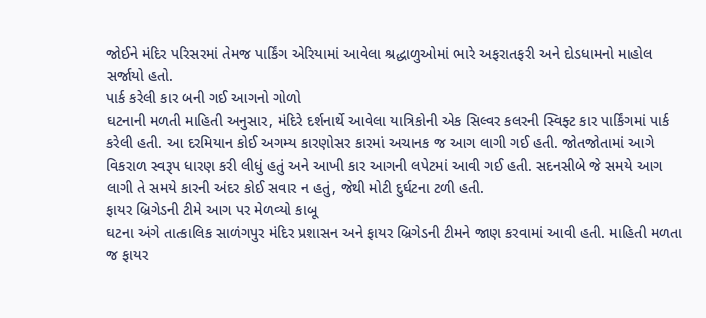જોઈને મંદિર પરિસરમાં તેમજ પાર્કિંગ એરિયામાં આવેલા શ્રદ્ધાળુઓમાં ભારે અફરાતફરી અને દોડધામનો માહોલ સર્જાયો હતો.
પાર્ક કરેલી કાર બની ગઈ આગનો ગોળો
ઘટનાની મળતી માહિતી અનુસાર, મંદિરે દર્શનાર્થે આવેલા યાત્રિકોની એક સિલ્વર કલરની સ્વિફ્ટ કાર પાર્કિંગમાં પાર્ક કરેલી હતી. આ દરમિયાન કોઈ અગમ્ય કારણોસર કારમાં અચાનક જ આગ લાગી ગઈ હતી. જોતજોતામાં આગે વિકરાળ સ્વરૂપ ધારણ કરી લીધું હતું અને આખી કાર આગની લપેટમાં આવી ગઈ હતી. સદનસીબે જે સમયે આગ લાગી તે સમયે કારની અંદર કોઈ સવાર ન હતું, જેથી મોટી દુર્ઘટના ટળી હતી.
ફાયર બ્રિગેડની ટીમે આગ પર મેળવ્યો કાબૂ
ઘટના અંગે તાત્કાલિક સાળંગપુર મંદિર પ્રશાસન અને ફાયર બ્રિગેડની ટીમને જાણ કરવામાં આવી હતી. માહિતી મળતા જ ફાયર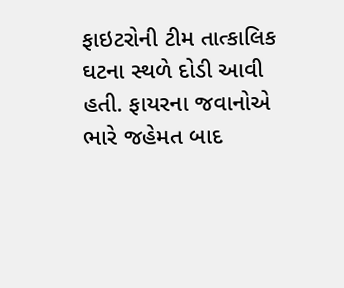ફાઇટરોની ટીમ તાત્કાલિક ઘટના સ્થળે દોડી આવી હતી. ફાયરના જવાનોએ ભારે જહેમત બાદ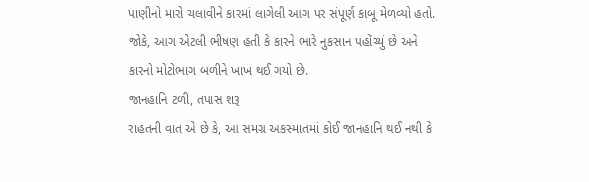પાણીનો મારો ચલાવીને કારમાં લાગેલી આગ પર સંપૂર્ણ કાબૂ મેળવ્યો હતો. જોકે, આગ એટલી ભીષણ હતી કે કારને ભારે નુકસાન પહોંચ્યું છે અને કારનો મોટોભાગ બળીને ખાખ થઈ ગયો છે.
જાનહાનિ ટળી, તપાસ શરૂ
રાહતની વાત એ છે કે, આ સમગ્ર અકસ્માતમાં કોઈ જાનહાનિ થઈ નથી કે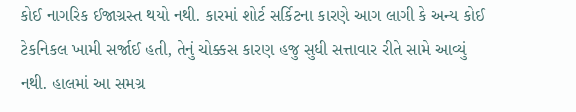કોઈ નાગરિક ઈજાગ્રસ્ત થયો નથી. કારમાં શોર્ટ સર્કિટના કારણે આગ લાગી કે અન્ય કોઈ ટેકનિકલ ખામી સર્જાઈ હતી, તેનું ચોક્કસ કારણ હજુ સુધી સત્તાવાર રીતે સામે આવ્યું નથી. હાલમાં આ સમગ્ર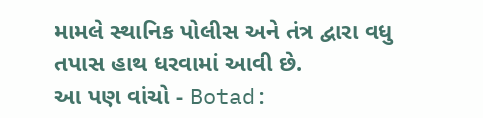મામલે સ્થાનિક પોલીસ અને તંત્ર દ્વારા વધુ તપાસ હાથ ધરવામાં આવી છે.
આ પણ વાંચો - Botad: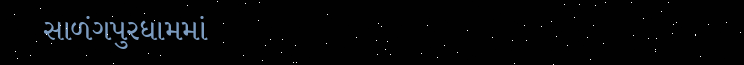સાળંગપુરધામમાં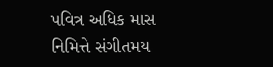પવિત્ર અધિક માસ નિમિત્તે સંગીતમય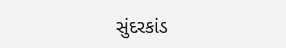સુંદરકાંડ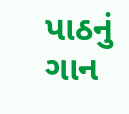પાઠનું ગાન